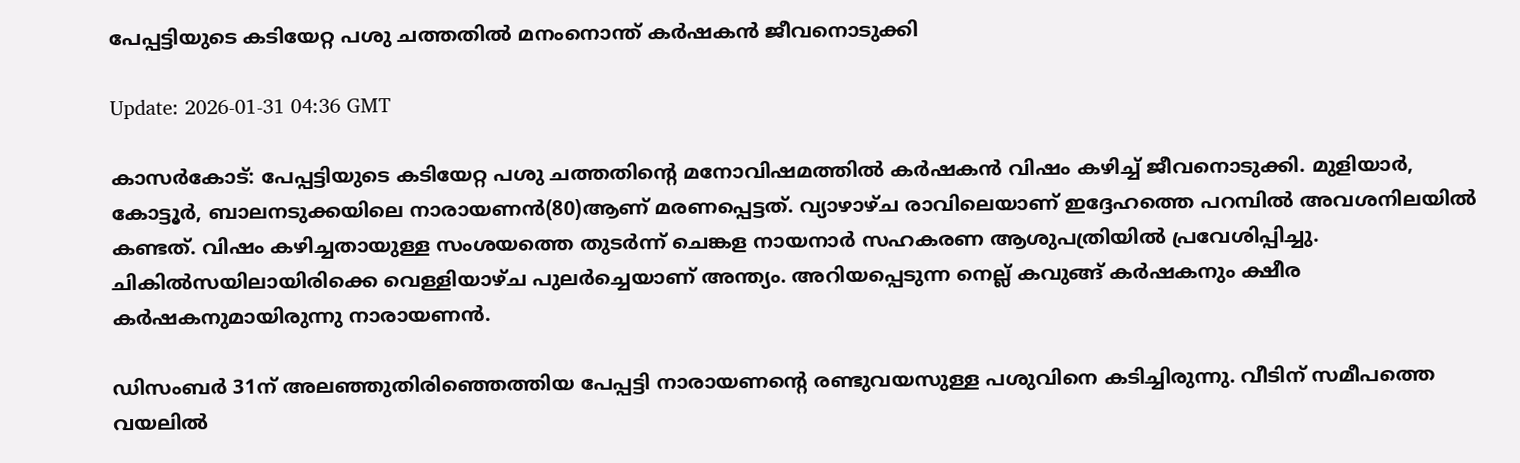പേപ്പട്ടിയുടെ കടിയേറ്റ പശു ചത്തതില്‍ മനംനൊന്ത് കര്‍ഷകന്‍ ജീവനൊടുക്കി

Update: 2026-01-31 04:36 GMT

കാസര്‍കോട്: പേപ്പട്ടിയുടെ കടിയേറ്റ പശു ചത്തതിന്റെ മനോവിഷമത്തില്‍ കര്‍ഷകന്‍ വിഷം കഴിച്ച് ജീവനൊടുക്കി. മുളിയാര്‍, കോട്ടൂര്‍, ബാലനടുക്കയിലെ നാരായണന്‍(80)ആണ് മരണപ്പെട്ടത്. വ്യാഴാഴ്ച രാവിലെയാണ് ഇദ്ദേഹത്തെ പറമ്പില്‍ അവശനിലയില്‍ കണ്ടത്. വിഷം കഴിച്ചതായുള്ള സംശയത്തെ തുടര്‍ന്ന് ചെങ്കള നായനാര്‍ സഹകരണ ആശുപത്രിയില്‍ പ്രവേശിപ്പിച്ചു. ചികില്‍സയിലായിരിക്കെ വെള്ളിയാഴ്ച പുലര്‍ച്ചെയാണ് അന്ത്യം. അറിയപ്പെടുന്ന നെല്ല് കവുങ്ങ് കര്‍ഷകനും ക്ഷീര കര്‍ഷകനുമായിരുന്നു നാരായണന്‍.

ഡിസംബര്‍ 31ന് അലഞ്ഞുതിരിഞ്ഞെത്തിയ പേപ്പട്ടി നാരായണന്റെ രണ്ടുവയസുള്ള പശുവിനെ കടിച്ചിരുന്നു. വീടിന് സമീപത്തെ വയലില്‍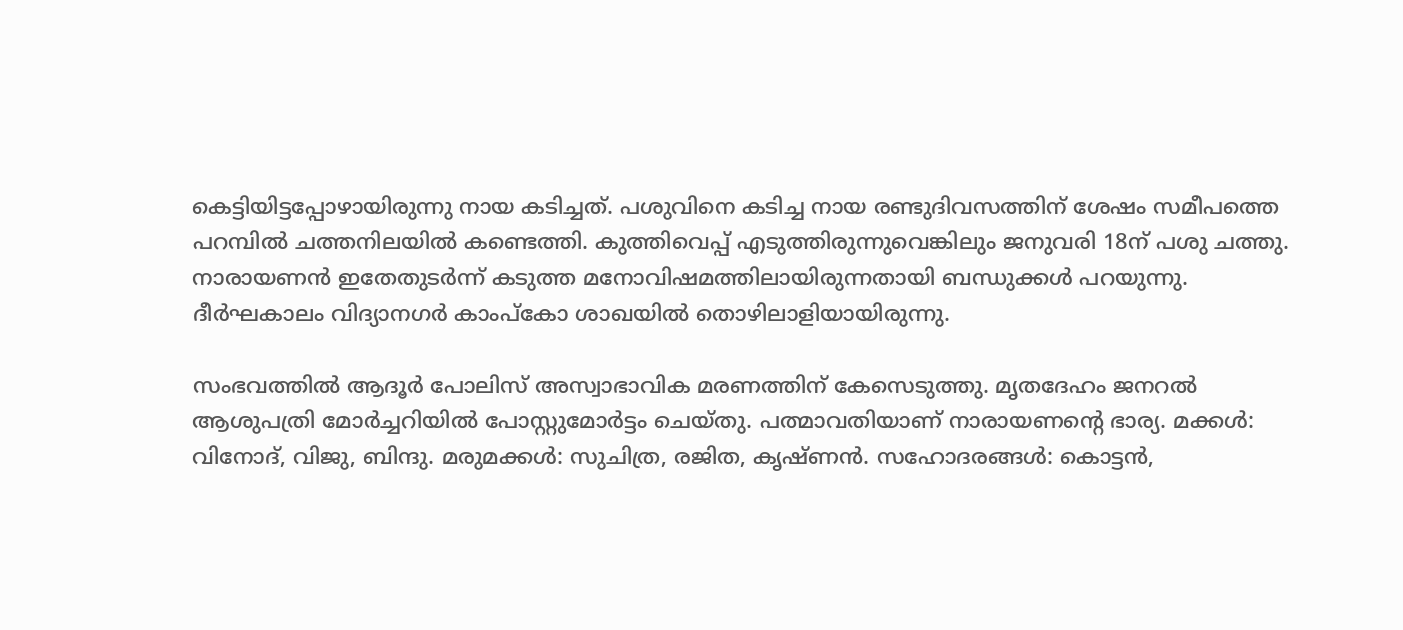കെട്ടിയിട്ടപ്പോഴായിരുന്നു നായ കടിച്ചത്. പശുവിനെ കടിച്ച നായ രണ്ടുദിവസത്തിന് ശേഷം സമീപത്തെ പറമ്പില്‍ ചത്തനിലയില്‍ കണ്ടെത്തി. കുത്തിവെപ്പ് എടുത്തിരുന്നുവെങ്കിലും ജനുവരി 18ന് പശു ചത്തു. നാരായണന്‍ ഇതേതുടര്‍ന്ന് കടുത്ത മനോവിഷമത്തിലായിരുന്നതായി ബന്ധുക്കള്‍ പറയുന്നു. ദീര്‍ഘകാലം വിദ്യാനഗര്‍ കാംപ്കോ ശാഖയില്‍ തൊഴിലാളിയായിരുന്നു.

സംഭവത്തില്‍ ആദൂര്‍ പോലിസ് അസ്വാഭാവിക മരണത്തിന് കേസെടുത്തു. മൃതദേഹം ജനറല്‍ ആശുപത്രി മോര്‍ച്ചറിയില്‍ പോസ്റ്റുമോര്‍ട്ടം ചെയ്തു. പത്മാവതിയാണ് നാരായണന്റെ ഭാര്യ. മക്കള്‍: വിനോദ്, വിജു, ബിന്ദു. മരുമക്കള്‍: സുചിത്ര, രജിത, കൃഷ്ണന്‍. സഹോദരങ്ങള്‍: കൊട്ടന്‍,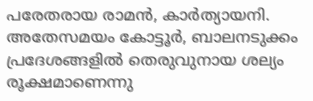പരേതരായ രാമന്‍, കാര്‍ത്യായനി. അതേസമയം കോട്ടൂര്‍, ബാലനടുക്കം പ്രദേശങ്ങളില്‍ തെരുവുനായ ശല്യം രൂക്ഷമാണെന്നു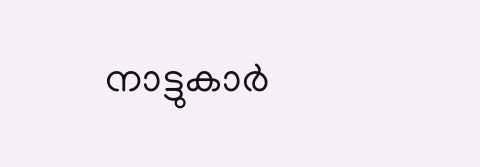നാട്ടുകാര്‍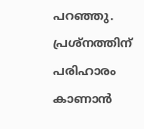പറഞ്ഞു. പ്രശ്നത്തിന് പരിഹാരം കാണാന്‍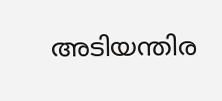അടിയന്തിര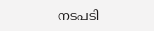നടപടി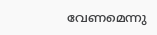വേണമെന്നു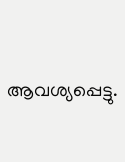ആവശ്യപ്പെട്ടു.